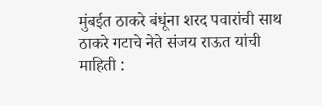मुंबईत ठाकरे बंधूंना शरद पवारांची साथ
ठाकरे गटाचे नेते संजय राऊत यांची माहिती :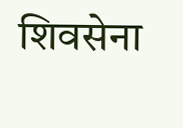शिवसेना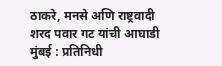ठाकरे, मनसे अणि राष्ट्रवादी शरद पवार गट यांची आघाडी
मुंबई : प्रतिनिधी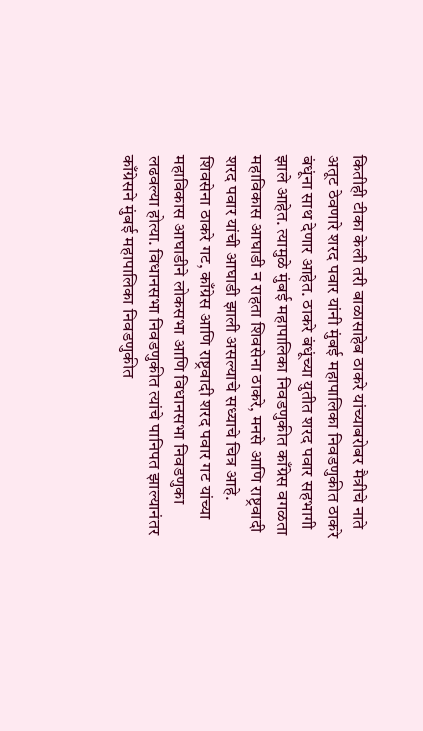कितीही टीका केली तरी बाळासाहेब ठाकरे यांच्याबरोबर मैत्रीचे नाते अतूट ठेवणारे शरद पवार यांनी मुंबई महापालिका निवडणुकीत ठाकरे बंधूंना साथ देणार आहेत. ठाकरे बंधूंच्या युतीत शरद पवार सहभागी झाले आहेत. त्यामुळे मुंबई महापालिका निवडणुकीत काँग्रेस वगळता महाविकास आघाडी न राहता शिवसेना ठाकरे, मनसे आणि राष्ट्रवादी शरद पवार यांची आघाडी झाली असल्याचे सध्याचे चित्र आहे.
शिवसेना ठाकरे गट, काँग्रेस आणि राष्ट्रवादी शरद पवार गट यांच्या महाविकास आघाडीने लोकसभा आणि विधानसभा निवडणुका लढवल्या होत्या. विधानसभा निवडणुकीत त्यांचे पानिपत झाल्यानंतर काँग्रेसने मुंबई महापालिका निवडणुकीत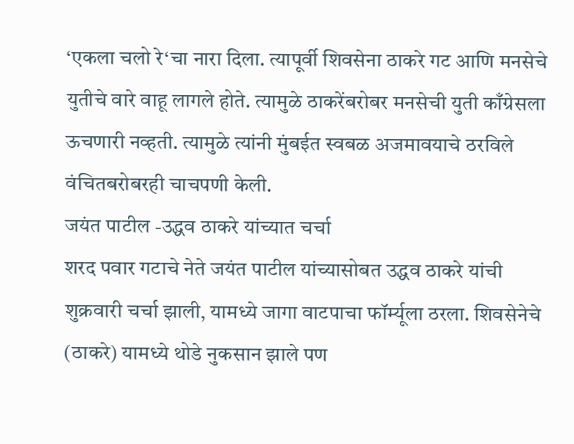‘एकला चलो रे‘चा नारा दिला. त्यापूर्वी शिवसेना ठाकरे गट आणि मनसेचे युतीचे वारे वाहू लागले होते. त्यामुळे ठाकरेंबरोबर मनसेची युती काँग्रेसला ऊचणारी नव्हती. त्यामुळे त्यांनी मुंबईत स्वबळ अजमावयाचे ठरविले वंचितबरोबरही चाचपणी केली.
जयंत पाटील -उद्धव ठाकरे यांच्यात चर्चा
शरद पवार गटाचे नेते जयंत पाटील यांच्यासोबत उद्धव ठाकरे यांची शुक्रवारी चर्चा झाली, यामध्ये जागा वाटपाचा फॉर्म्यूला ठरला. शिवसेनेचे (ठाकरे) यामध्ये थोडे नुकसान झाले पण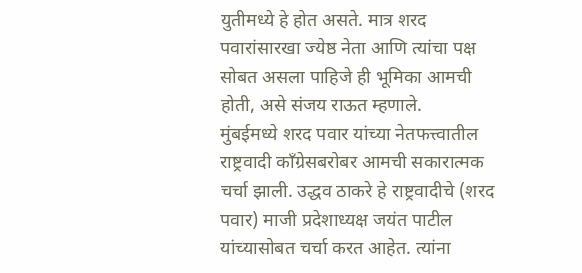युतीमध्ये हे होत असते. मात्र शरद पवारांसारखा ज्येष्ठ नेता आणि त्यांचा पक्ष सोबत असला पाहिजे ही भूमिका आमची होती, असे संजय राऊत म्हणाले.
मुंबईमध्ये शरद पवार यांच्या नेतफत्त्वातील राष्ट्रवादी काँग्रेसबरोबर आमची सकारात्मक चर्चा झाली. उद्धव ठाकरे हे राष्ट्रवादीचे (शरद पवार) माजी प्रदेशाध्यक्ष जयंत पाटील यांच्यासोबत चर्चा करत आहेत. त्यांना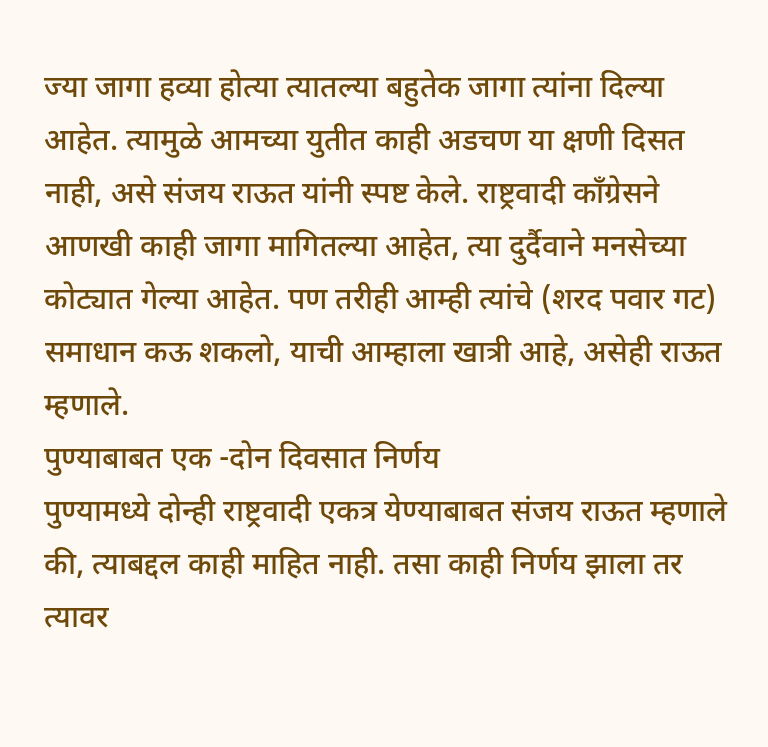ज्या जागा हव्या होत्या त्यातल्या बहुतेक जागा त्यांना दिल्या आहेत. त्यामुळे आमच्या युतीत काही अडचण या क्षणी दिसत नाही, असे संजय राऊत यांनी स्पष्ट केले. राष्ट्रवादी काँग्रेसने आणखी काही जागा मागितल्या आहेत, त्या दुर्दैवाने मनसेच्या कोट्यात गेल्या आहेत. पण तरीही आम्ही त्यांचे (शरद पवार गट) समाधान कऊ शकलो, याची आम्हाला खात्री आहे, असेही राऊत म्हणाले.
पुण्याबाबत एक -दोन दिवसात निर्णय
पुण्यामध्ये दोन्ही राष्ट्रवादी एकत्र येण्याबाबत संजय राऊत म्हणाले की, त्याबद्दल काही माहित नाही. तसा काही निर्णय झाला तर त्यावर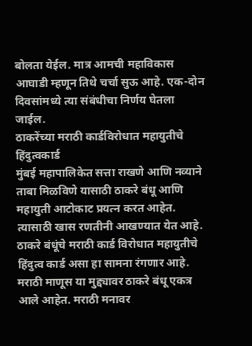बोलता येईल. मात्र आमची महाविकास आघाडी म्हणून तिथे चर्चा सुऊ आहे. एक-दोन दिवसांमध्ये त्या संबंधीचा निर्णय घेतला जाईल.
ठाकरेंच्या मराठी कार्डविरोधात महायुतीचे हिंदुत्वकार्ड
मुंबई महापालिकेत सत्ता राखणे आणि नव्याने ताबा मिळविणे यासाठी ठाकरे बंधू आणि महायुती आटोकाट प्रयत्न करत आहेत. त्यासाठी खास रणतीनी आखण्यात येत आहे. ठाकरे बंधूंचे मराठी कार्ड विरोधात महायुतीचे हिंदुत्व कार्ड असा हा सामना रंगणार आहे. मराठी माणूस या मुद्द्यावर ठाकरे बंधू एकत्र आले आहेत. मराठी मनावर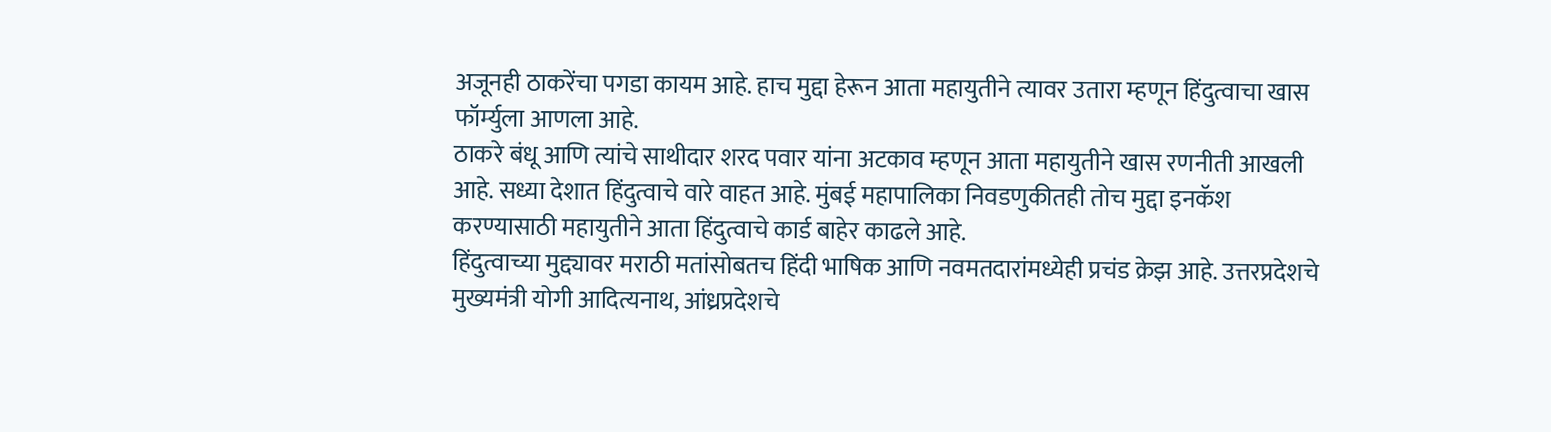अजूनही ठाकरेंचा पगडा कायम आहे. हाच मुद्दा हेरून आता महायुतीने त्यावर उतारा म्हणून हिंदुत्वाचा खास फॉर्म्युला आणला आहे.
ठाकरे बंधू आणि त्यांचे साथीदार शरद पवार यांना अटकाव म्हणून आता महायुतीने खास रणनीती आखली आहे. सध्या देशात हिंदुत्वाचे वारे वाहत आहे. मुंबई महापालिका निवडणुकीतही तोच मुद्दा इनकॅश करण्यासाठी महायुतीने आता हिंदुत्वाचे कार्ड बाहेर काढले आहे.
हिंदुत्वाच्या मुद्द्यावर मराठी मतांसोबतच हिंदी भाषिक आणि नवमतदारांमध्येही प्रचंड क्रेझ आहे. उत्तरप्रदेशचे मुख्यमंत्री योगी आदित्यनाथ, आंध्रप्रदेशचे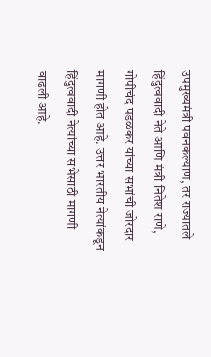उपमुख्यमंत्री पवनकल्याण, तर राज्यातले हिंदुत्ववादी नेते आणि मंत्री नितेश राणे, गोपीचंद पडळकर यांच्या सभांची जोरदार मागणी होत आहे. उत्तर भारतीय नेत्यांकडून हिंदुत्ववादी नेत्यांच्या सभेसाठी मागणी वाढली आहे.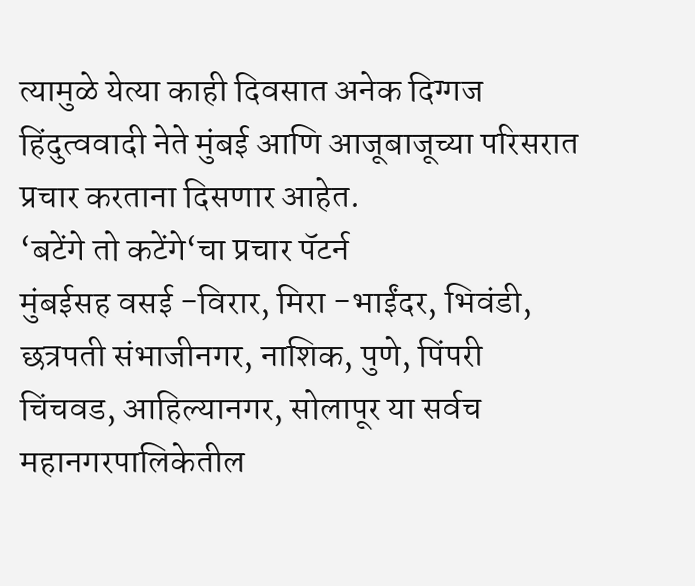त्यामुळे येत्या काही दिवसात अनेक दिग्गज हिंदुत्ववादी नेते मुंबई आणि आजूबाजूच्या परिसरात प्रचार करताना दिसणार आहेत.
‘बटेंगे तो कटेंगे‘चा प्रचार पॅटर्न
मुंबईसह वसई -विरार, मिरा -भाईंदर, भिवंडी, छत्रपती संभाजीनगर, नाशिक, पुणे, पिंपरी चिंचवड, आहिल्यानगर, सोलापूर या सर्वच महानगरपालिकेतील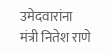उमेदवारांना मंत्री नितेश राणे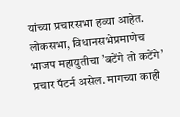यांच्या प्रचारसभा हव्या आहेत. लोकसभा, विधानसभेप्रमाणेच भाजप महायुतीचा ’बटेंगे तो कटेंगे’ प्रचार पॅटर्न असेल. मागच्या काही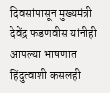दिवसांपासून मुख्यमंत्री देवेंद्र फडणवीस यांनीही आपल्या भाषणात हिंदुत्वाशी कसलही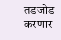तडजोड करणार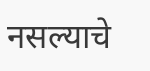नसल्याचे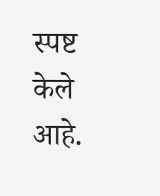स्पष्ट केले आहे.